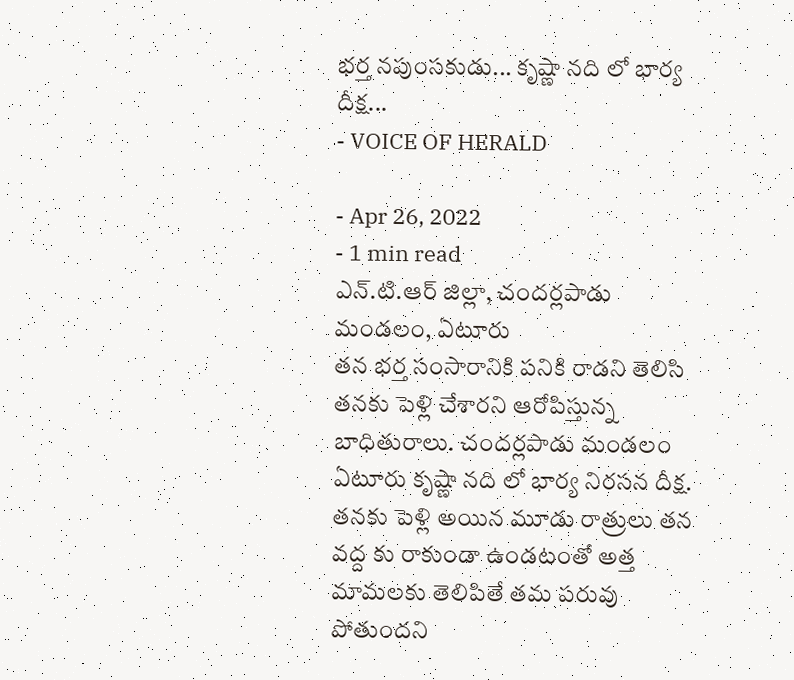భర్త నపుంసకుడు... కృష్ణా నది లో భార్య దీక్ష...
- VOICE OF HERALD

- Apr 26, 2022
- 1 min read
ఎన్.టి.ఆర్ జిల్లా, చందర్లపాడు మండలం, ఏటూరు
తన భర్త సంసారానికి పనికి రాడని తెలిసి తనకు పెళ్లి చేశారని ఆరోపిస్తున్న బాధితురాలు. చందర్లపాడు మండలం ఏటూరు కృష్ణా నది లో భార్య నిరసన దీక్ష. తనకు పెళ్లి అయిన మూడు రాత్రులు తన వద్ద కు రాకుండా ఉండటంతో అత్త మామలకు తెలిపితే తమ పరువు పోతుందని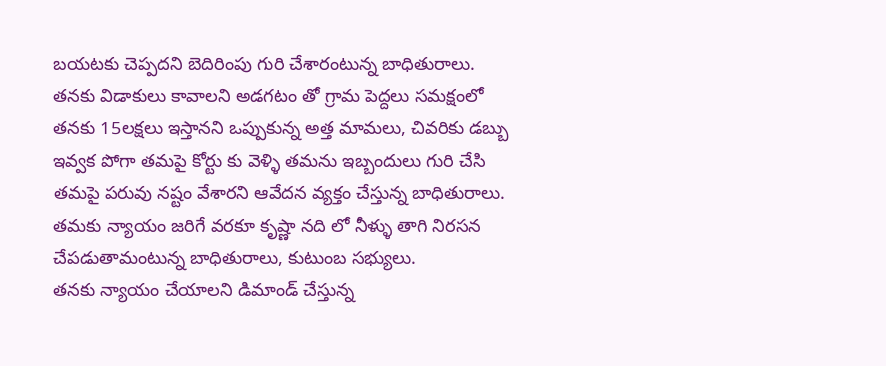బయటకు చెప్పదని బెదిరింపు గురి చేశారంటున్న బాధితురాలు.
తనకు విడాకులు కావాలని అడగటం తో గ్రామ పెద్దలు సమక్షంలో తనకు 15లక్షలు ఇస్తానని ఒప్పుకున్న అత్త మామలు, చివరికు డబ్బు ఇవ్వక పోగా తమపై కోర్టు కు వెళ్ళి తమను ఇబ్బందులు గురి చేసి తమపై పరువు నష్టం వేశారని ఆవేదన వ్యక్తం చేస్తున్న బాధితురాలు. తమకు న్యాయం జరిగే వరకూ కృష్ణా నది లో నీళ్ళు తాగి నిరసన చేపడుతామంటున్న బాధితురాలు, కుటుంబ సభ్యులు.
తనకు న్యాయం చేయాలని డిమాండ్ చేస్తున్న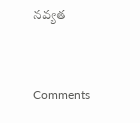నవ్యత


Comments